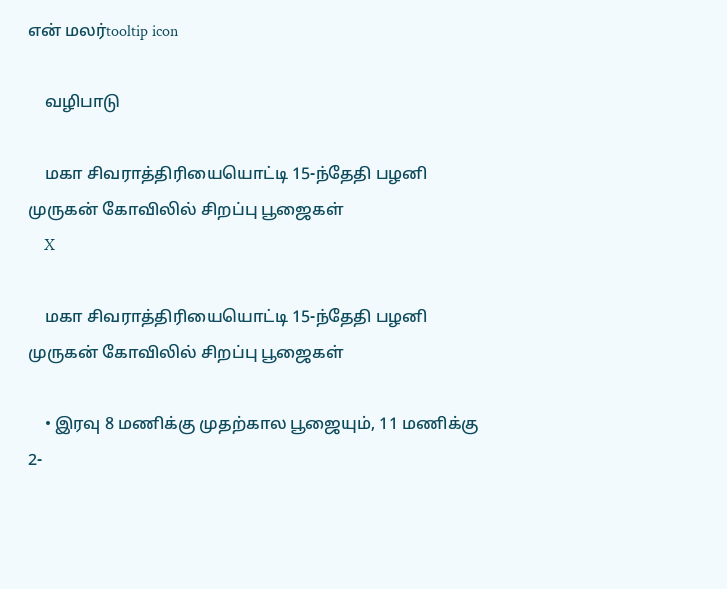என் மலர்tooltip icon

    வழிபாடு

    மகா சிவராத்திரியையொட்டி 15-ந்தேதி பழனி முருகன் கோவிலில் சிறப்பு பூஜைகள்
    X

    மகா சிவராத்திரியையொட்டி 15-ந்தேதி பழனி முருகன் கோவிலில் சிறப்பு பூஜைகள்

    • இரவு 8 மணிக்கு முதற்கால பூஜையும், 11 மணிக்கு 2-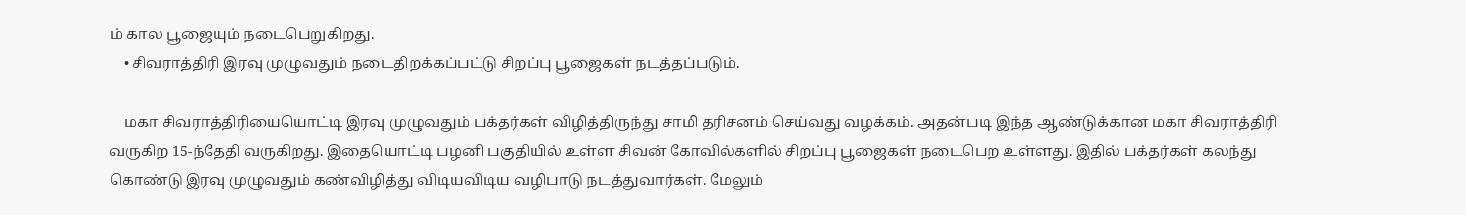ம் கால பூஜையும் நடைபெறுகிறது.
    • சிவராத்திரி இரவு முழுவதும் நடைதிறக்கப்பட்டு சிறப்பு பூஜைகள் நடத்தப்படும்.

    மகா சிவராத்திரியையொட்டி இரவு முழுவதும் பக்தர்கள் விழித்திருந்து சாமி தரிசனம் செய்வது வழக்கம். அதன்படி இந்த ஆண்டுக்கான மகா சிவராத்திரி வருகிற 15-ந்தேதி வருகிறது. இதையொட்டி பழனி பகுதியில் உள்ள சிவன் கோவில்களில் சிறப்பு பூஜைகள் நடைபெற உள்ளது. இதில் பக்தர்கள் கலந்து கொண்டு இரவு முழுவதும் கண்விழித்து விடியவிடிய வழிபாடு நடத்துவார்கள். மேலும்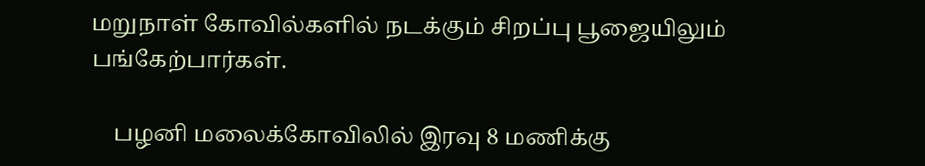மறுநாள் கோவில்களில் நடக்கும் சிறப்பு பூஜையிலும் பங்கேற்பார்கள்.

    பழனி மலைக்கோவிலில் இரவு 8 மணிக்கு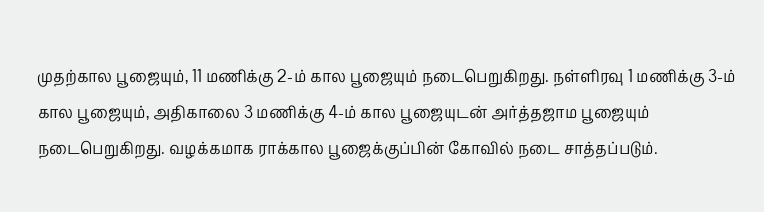முதற்கால பூஜையும், 11 மணிக்கு 2-ம் கால பூஜையும் நடைபெறுகிறது. நள்ளிரவு 1 மணிக்கு 3-ம் கால பூஜையும், அதிகாலை 3 மணிக்கு 4-ம் கால பூஜையுடன் அர்த்தஜாம பூஜையும் நடைபெறுகிறது. வழக்கமாக ராக்கால பூஜைக்குப்பின் கோவில் நடை சாத்தப்படும்.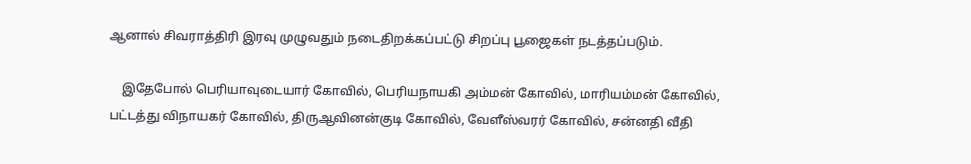ஆனால் சிவராத்திரி இரவு முழுவதும் நடைதிறக்கப்பட்டு சிறப்பு பூஜைகள் நடத்தப்படும்.

    இதேபோல் பெரியாவுடையார் கோவில், பெரியநாயகி அம்மன் கோவில், மாரியம்மன் கோவில், பட்டத்து விநாயகர் கோவில், திருஆவினன்குடி கோவில், வேளீஸ்வரர் கோவில், சன்னதி வீதி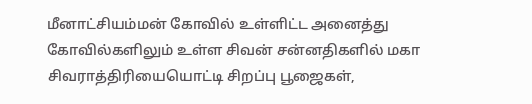மீனாட்சியம்மன் கோவில் உள்ளிட்ட அனைத்து கோவில்களிலும் உள்ள சிவன் சன்னதிகளில் மகா சிவராத்திரியையொட்டி சிறப்பு பூஜைகள்,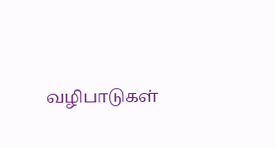வழிபாடுகள்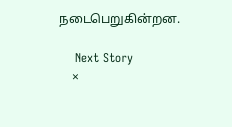நடைபெறுகின்றன.

    Next Story
    ×